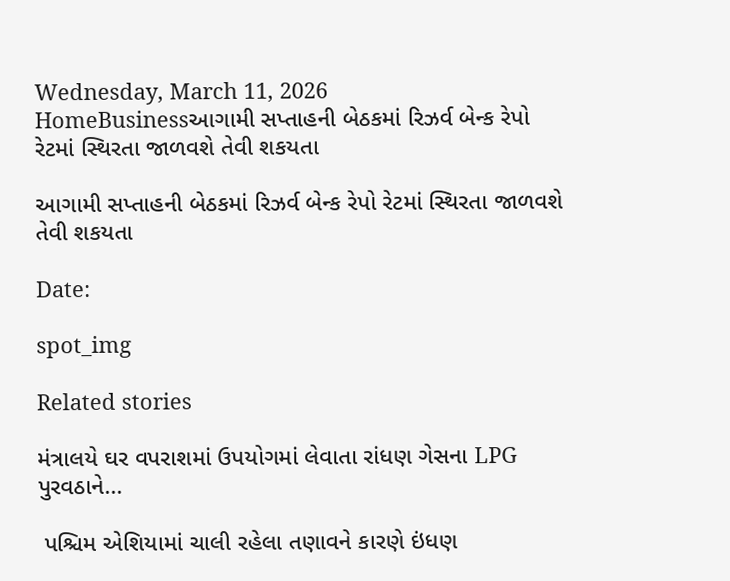Wednesday, March 11, 2026
HomeBusinessઆગામી સપ્તાહની બેઠકમાં રિઝર્વ બેન્ક રેપો રેટમાં સ્થિરતા જાળવશે તેવી શકયતા

આગામી સપ્તાહની બેઠકમાં રિઝર્વ બેન્ક રેપો રેટમાં સ્થિરતા જાળવશે તેવી શકયતા

Date:

spot_img

Related stories

મંત્રાલયે ઘર વપરાશમાં ઉપયોગમાં લેવાતા રાંધણ ગેસના LPG પુરવઠાને...

 પશ્ચિમ એશિયામાં ચાલી રહેલા તણાવને કારણે ઇંધણ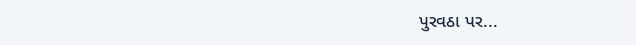પુરવઠા પર...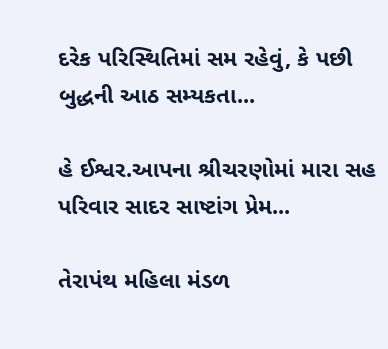દરેક પરિસ્થિતિમાં સમ રહેવું, કે પછી બુદ્ધની આઠ સમ્યકતા...

હે ઈશ્વર.આપના શ્રીચરણોમાં મારા સહ પરિવાર સાદર સાષ્ટાંગ પ્રેમ...

તેરાપંથ મહિલા મંડળ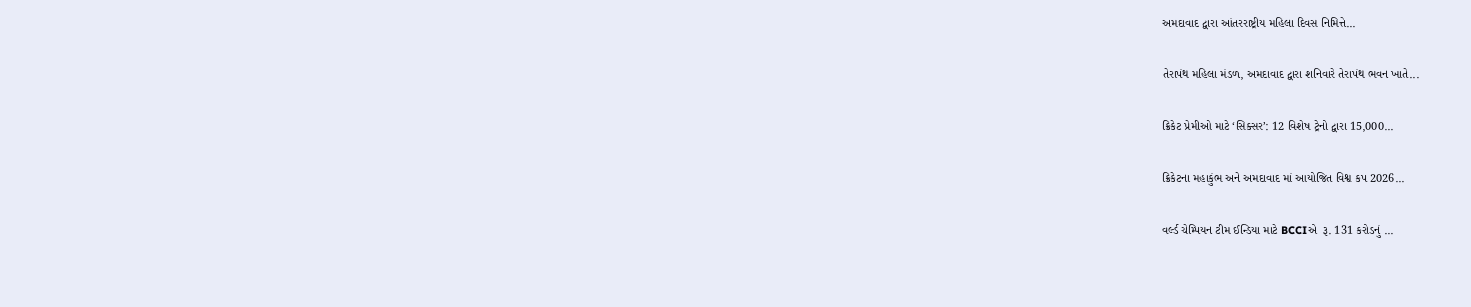અમદાવાદ દ્વારા આંતરરાષ્ટ્રીય મહિલા દિવસ નિમિત્તે...

તેરાપંથ મહિલા મંડળ, અમદાવાદ દ્વારા શનિવારે તેરાપંથ ભવન ખાતે...

ક્રિકેટ પ્રેમીઓ માટે ‘સિક્સર’: 12 વિશેષ ટ્રેનો દ્વારા 15,000...

ક્રિકેટના મહાકુંભ અને અમદાવાદ માં આયોજિત વિશ્વ કપ 2026...

વર્લ્ડ ચેમ્પિયન ટીમ ઈન્ડિયા માટે BCCIએ  રૂ. 131 કરોડનું ...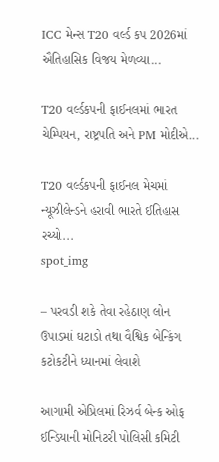ICC મેન્સ T20 વર્લ્ડ કપ 2026માં ઐતિહાસિક વિજય મેળવ્યા...

T20 વર્લ્ડકપની ફાઈનલમાં ભારત ચેમ્પિયન, રાષ્ટ્રપતિ અને PM મોદીએ...

T20 વર્લ્ડકપની ફાઈનલ મેચમાં ન્યૂઝીલેન્ડને હરાવી ભારતે ઈતિહાસ રચ્યો...
spot_img

– પરવડી શકે તેવા રહેઠાણ લોન ઉપાડમાં ઘટાડો તથા વૈશ્વિક બેન્કિંગ કટોકટીને ધ્યાનમાં લેવાશે

આગામી એપ્રિલમાં રિઝર્વ બેન્ક ઓફ ઈન્ડિયાની મોનિટરી પોલિસી કમિટી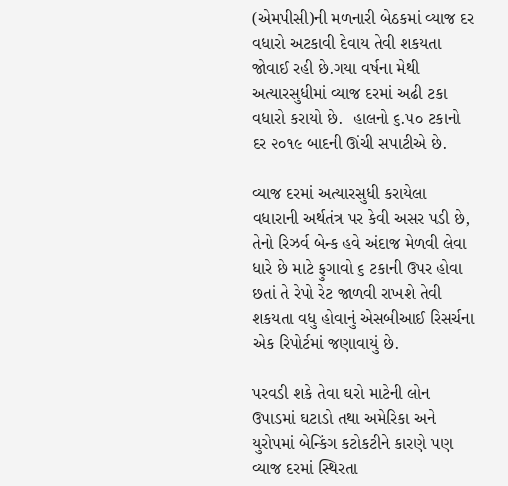(એમપીસી)ની મળનારી બેઠકમાં વ્યાજ દર વધારો અટકાવી દેવાય તેવી શકયતા જોવાઈ રહી છે.ગયા વર્ષના મેથી અત્યારસુધીમાં વ્યાજ દરમાં અઢી ટકા વધારો કરાયો છે.  હાલનો ૬.૫૦ ટકાનો દર ૨૦૧૯ બાદની ઊંચી સપાટીએ છે.

વ્યાજ દરમાં અત્યારસુધી કરાયેલા વધારાની અર્થતંત્ર પર કેવી અસર પડી છે, તેનો રિઝર્વ બેન્ક હવે અંદાજ મેળવી લેવા ધારે છે માટે ફુગાવો ૬ ટકાની ઉપર હોવા છતાં તે રેપો રેટ જાળવી રાખશે તેવી શકયતા વધુ હોવાનું એસબીઆઈ રિસર્ચના એક રિપોર્ટમાં જણાવાયું છે.

પરવડી શકે તેવા ઘરો માટેની લોન ઉપાડમાં ઘટાડો તથા અમેરિકા અને યુરોપમાં બેન્કિંગ કટોકટીને કારણે પણ વ્યાજ દરમાં સ્થિરતા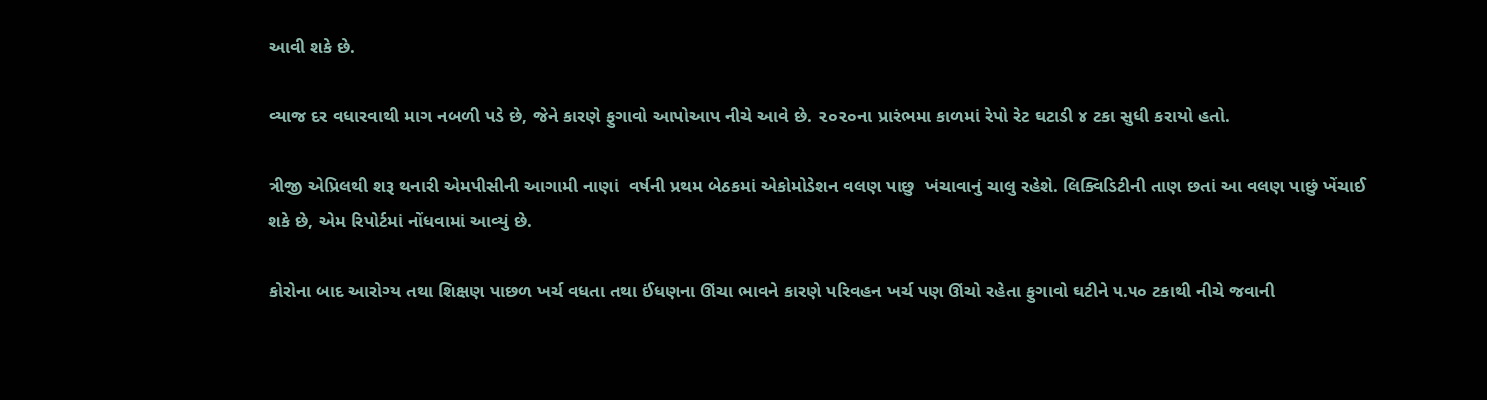આવી શકે છે.

વ્યાજ દર વધારવાથી માગ નબળી પડે છે, જેને કારણે ફુગાવો આપોઆપ નીચે આવે છે. ૨૦૨૦ના પ્રારંભમા કાળમાં રેપો રેટ ઘટાડી ૪ ટકા સુધી કરાયો હતો.

ત્રીજી એપ્રિલથી શરૂ થનારી એમપીસીની આગામી નાણાં  વર્ષની પ્રથમ બેઠકમાં એકોમોડેશન વલણ પાછુ  ખંચાવાનું ચાલુ રહેશે. લિક્વિડિટીની તાણ છતાં આ વલણ પાછું ખેંચાઈ શકે છે, એમ રિપોર્ટમાં નોંધવામાં આવ્યું છે.

કોરોના બાદ આરોગ્ય તથા શિક્ષણ પાછળ ખર્ચ વધતા તથા ઈંધણના ઊંચા ભાવને કારણે પરિવહન ખર્ચ પણ ઊંચો રહેતા ફુગાવો ઘટીને ૫.૫૦ ટકાથી નીચે જવાની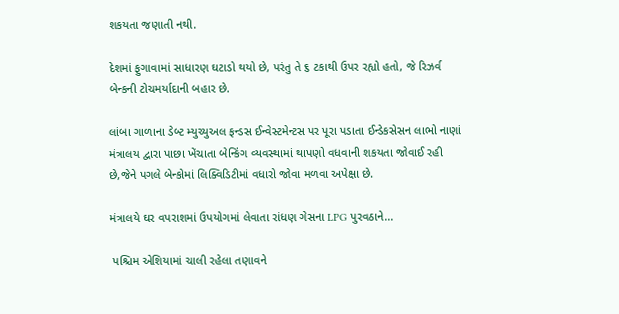શકયતા જણાતી નથી.

દેશમાં ફુગાવામાં સાધારણ ઘટાડો થયો છે, પરંતુ તે ૬ ટકાથી ઉપર રહ્યો હતો, જે રિઝર્વ બેન્કની ટોચમર્યાદાની બહાર છે.

લાંબા ગાળાના ડેબ્ટ મ્યુચ્યુઅલ ફન્ડસ ઈન્વેસ્ટમેન્ટસ પર પૂરા પડાતા ઈન્ડેકસેસન લાભો નાણાં મંત્રાલય દ્વારા પાછા ખેંચાતા બેન્કિંગ વ્યવસ્થામાં થાપણો વધવાની શકયતા જોવાઈ રહી છે,જેને પગલે બેન્કોમાં લિક્વિડિટીમાં વધારો જોવા મળવા અપેક્ષા છે.

મંત્રાલયે ઘર વપરાશમાં ઉપયોગમાં લેવાતા રાંધણ ગેસના LPG પુરવઠાને...

 પશ્ચિમ એશિયામાં ચાલી રહેલા તણાવને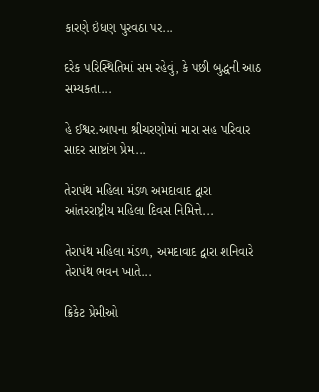કારણે ઇંધણ પુરવઠા પર...

દરેક પરિસ્થિતિમાં સમ રહેવું, કે પછી બુદ્ધની આઠ સમ્યકતા...

હે ઈશ્વર.આપના શ્રીચરણોમાં મારા સહ પરિવાર સાદર સાષ્ટાંગ પ્રેમ...

તેરાપંથ મહિલા મંડળ અમદાવાદ દ્વારા આંતરરાષ્ટ્રીય મહિલા દિવસ નિમિત્તે...

તેરાપંથ મહિલા મંડળ, અમદાવાદ દ્વારા શનિવારે તેરાપંથ ભવન ખાતે...

ક્રિકેટ પ્રેમીઓ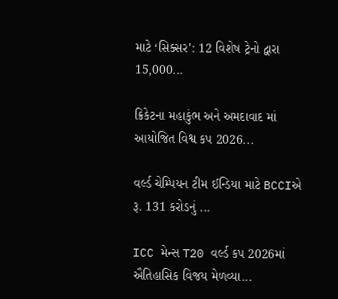માટે ‘સિક્સર’: 12 વિશેષ ટ્રેનો દ્વારા 15,000...

ક્રિકેટના મહાકુંભ અને અમદાવાદ માં આયોજિત વિશ્વ કપ 2026...

વર્લ્ડ ચેમ્પિયન ટીમ ઈન્ડિયા માટે BCCIએ  રૂ. 131 કરોડનું ...

ICC મેન્સ T20 વર્લ્ડ કપ 2026માં ઐતિહાસિક વિજય મેળવ્યા...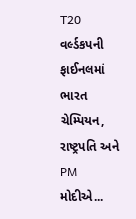T20 વર્લ્ડકપની ફાઈનલમાં ભારત ચેમ્પિયન, રાષ્ટ્રપતિ અને PM મોદીએ...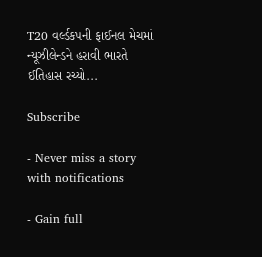T20 વર્લ્ડકપની ફાઈનલ મેચમાં ન્યૂઝીલેન્ડને હરાવી ભારતે ઈતિહાસ રચ્યો...

Subscribe

- Never miss a story with notifications

- Gain full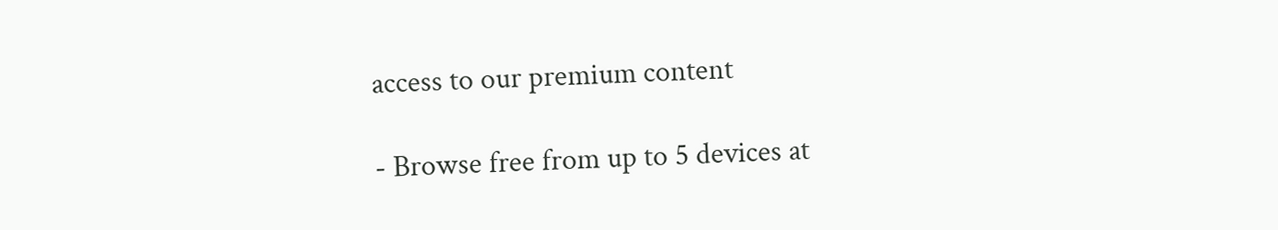access to our premium content

- Browse free from up to 5 devices at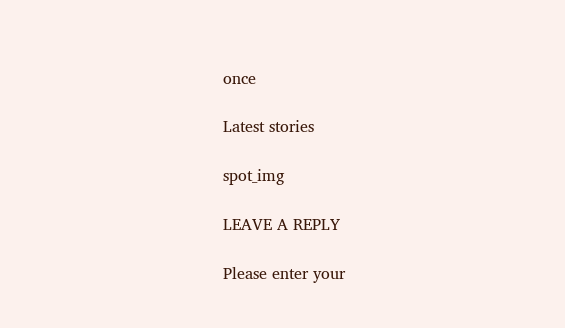once

Latest stories

spot_img

LEAVE A REPLY

Please enter your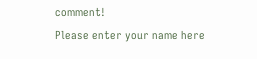comment!
Please enter your name here